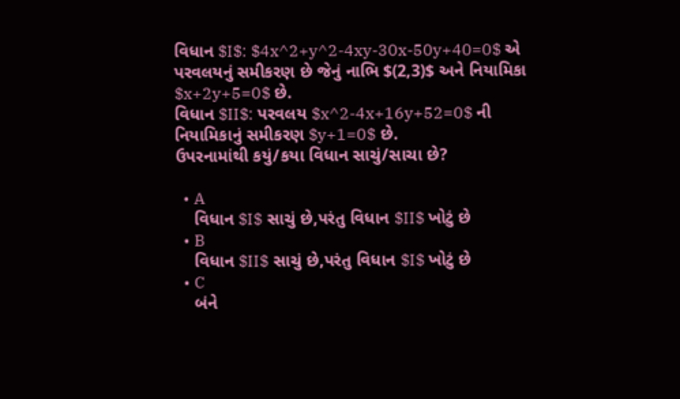વિધાન $I$: $4x^2+y^2-4xy-30x-50y+40=0$ એ પરવલયનું સમીકરણ છે જેનું નાભિ $(2,3)$ અને નિયામિકા $x+2y+5=0$ છે.
વિધાન $II$: પરવલય $x^2-4x+16y+52=0$ ની નિયામિકાનું સમીકરણ $y+1=0$ છે.
ઉપરનામાંથી કયું/કયા વિધાન સાચું/સાચા છે?

  • A
    વિધાન $I$ સાચું છે,પરંતુ વિધાન $II$ ખોટું છે
  • B
    વિધાન $II$ સાચું છે,પરંતુ વિધાન $I$ ખોટું છે
  • C
    બંને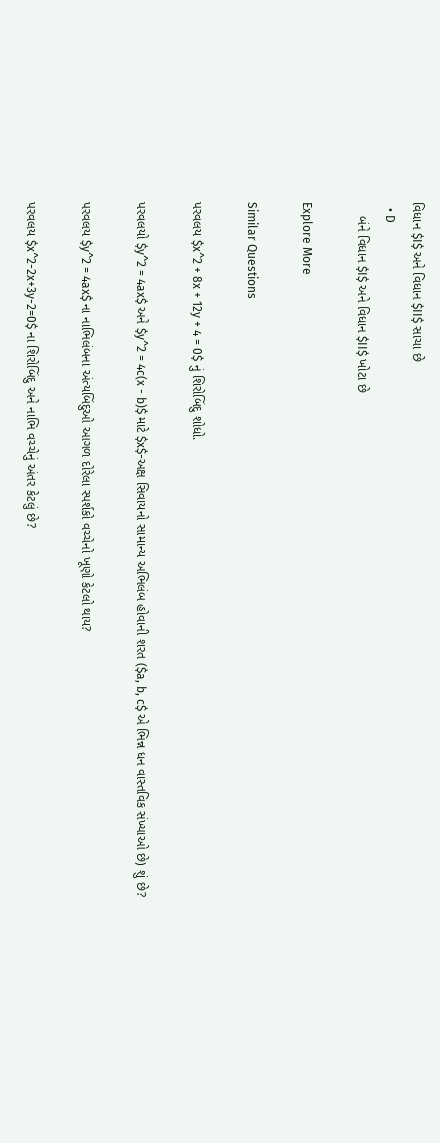વિધાન $I$ અને વિધાન $II$ સાચા છે
  • D
    બંને વિધાન $I$ અને વિધાન $II$ ખોટા છે

Explore More

Similar Questions

પરવલય $x^2 + 8x + 12y + 4 = 0$ નું શિરોબિંદુ શોધો.

પરવલયો $y^2 = 4ax$ અને $y^2 = 4c(x - b)$ માટે $x$-અક્ષ સિવાયનો સામાન્ય અભિલંબ હોવાની શરત ($a, b, c$ એ ભિન્ન ધન વાસ્તવિક સંખ્યાઓ છે) શું છે?

પરવલય $y^2 = 4ax$ ના નાભિલંબના અંત્યબિંદુઓ આગળ દોરેલા સ્પર્શકો વચ્ચેનો ખૂણો કેટલો થાય?

પરવલય $x^2-2x+3y-2=0$ ના શિરોબિંદુ અને નાભિ વચ્ચેનું અંતર કેટલું છે?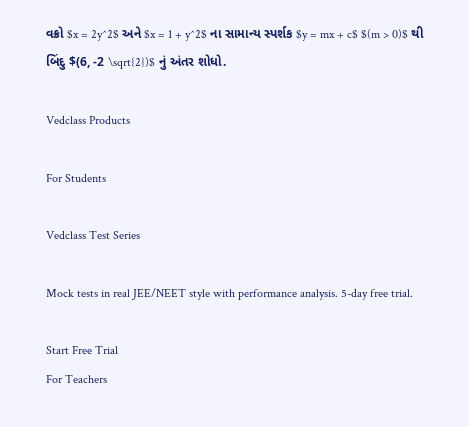વક્રો $x = 2y^2$ અને $x = 1 + y^2$ ના સામાન્ય સ્પર્શક $y = mx + c$ $(m > 0)$ થી બિંદુ $(6, -2 \sqrt{2})$ નું અંતર શોધો.

Vedclass Products

For Students

Vedclass Test Series

Mock tests in real JEE/NEET style with performance analysis. 5-day free trial.

Start Free Trial
For Teachers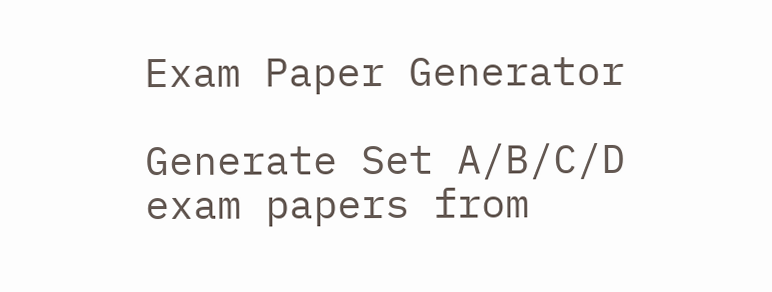Exam Paper Generator

Generate Set A/B/C/D exam papers from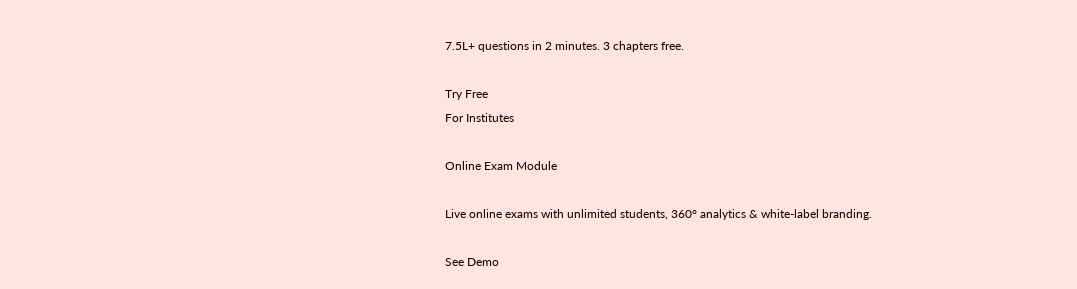7.5L+ questions in 2 minutes. 3 chapters free.

Try Free
For Institutes

Online Exam Module

Live online exams with unlimited students, 360° analytics & white-label branding.

See Demo